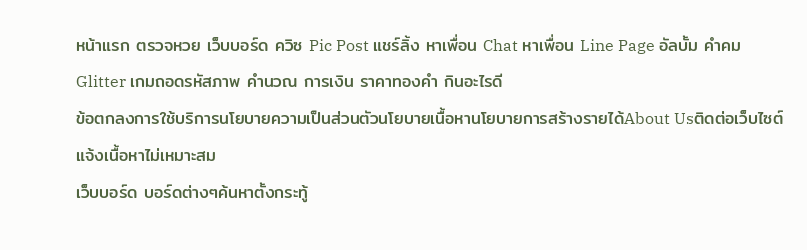หน้าแรก ตรวจหวย เว็บบอร์ด ควิซ Pic Post แชร์ลิ้ง หาเพื่อน Chat หาเพื่อน Line Page อัลบั้ม คำคม Glitter เกมถอดรหัสภาพ คำนวณ การเงิน ราคาทองคำ กินอะไรดี
ข้อตกลงการใช้บริการนโยบายความเป็นส่วนตัวนโยบายเนื้อหานโยบายการสร้างรายได้About Usติดต่อเว็บไซต์แจ้งเนื้อหาไม่เหมาะสม
เว็บบอร์ด บอร์ดต่างๆค้นหาตั้งกระทู้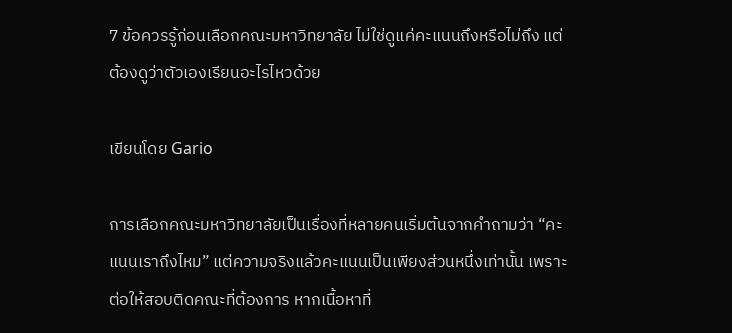7 ข้อควรรู้ก่อนเลือกคณะมหาวิทยาลัย ไม่ใช่ดูแค่คะแนนถึงหรือไม่ถึง แต่ต้องดูว่าตัวเองเรียนอะไรไหวด้วย

เขียนโดย Gario

การเลือกคณะมหาวิทยาลัยเป็นเรื่องที่หลายคนเริ่มต้นจากคำถามว่า “คะแนนเราถึงไหม” แต่ความจริงแล้วคะแนนเป็นเพียงส่วนหนึ่งเท่านั้น เพราะต่อให้สอบติดคณะที่ต้องการ หากเนื้อหาที่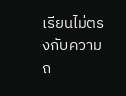เรียนไม่ตรงกับความถ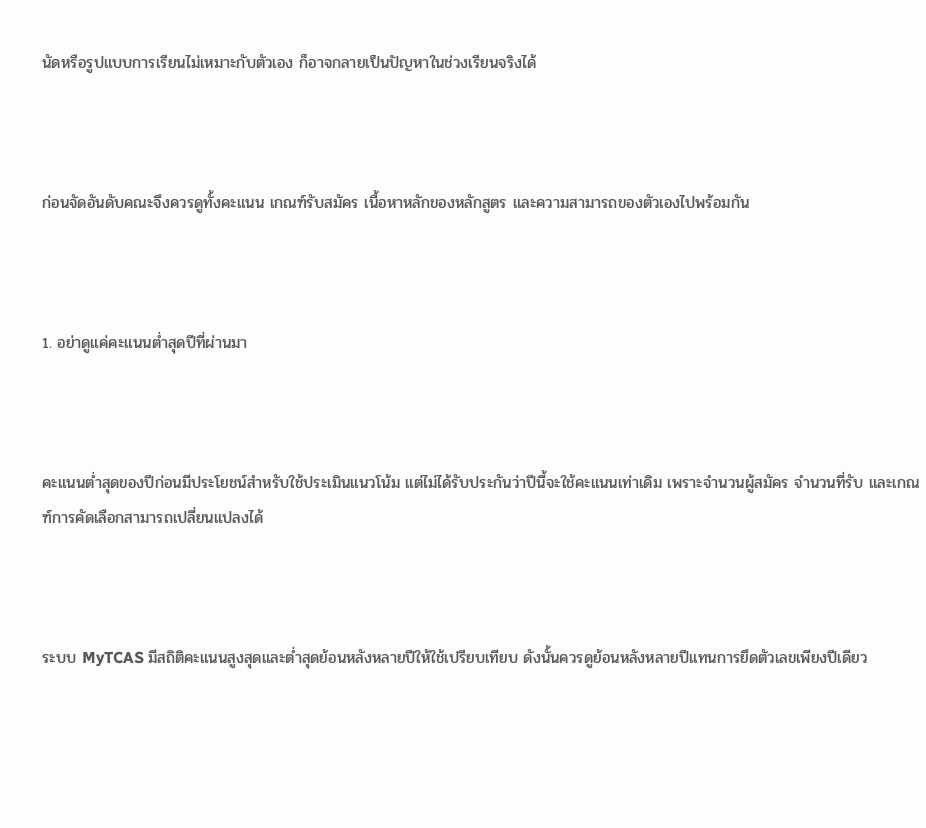นัดหรือรูปแบบการเรียนไม่เหมาะกับตัวเอง ก็อาจกลายเป็นปัญหาในช่วงเรียนจริงได้



ก่อนจัดอันดับคณะจึงควรดูทั้งคะแนน เกณฑ์รับสมัคร เนื้อหาหลักของหลักสูตร และความสามารถของตัวเองไปพร้อมกัน



1. อย่าดูแค่คะแนนต่ำสุดปีที่ผ่านมา



คะแนนต่ำสุดของปีก่อนมีประโยชน์สำหรับใช้ประเมินแนวโน้ม แต่ไม่ได้รับประกันว่าปีนี้จะใช้คะแนนเท่าเดิม เพราะจำนวนผู้สมัคร จำนวนที่รับ และเกณฑ์การคัดเลือกสามารถเปลี่ยนแปลงได้



ระบบ MyTCAS มีสถิติคะแนนสูงสุดและต่ำสุดย้อนหลังหลายปีให้ใช้เปรียบเทียบ ดังนั้นควรดูย้อนหลังหลายปีแทนการยึดตัวเลขเพียงปีเดียว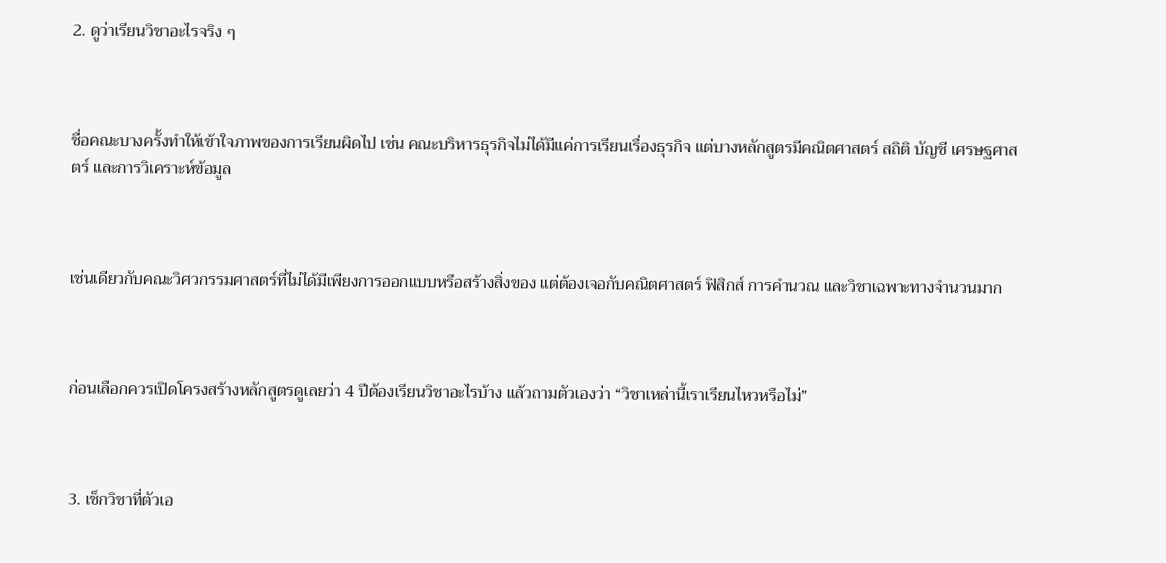2. ดูว่าเรียนวิชาอะไรจริง ๆ



ชื่อคณะบางครั้งทำให้เข้าใจภาพของการเรียนผิดไป เช่น คณะบริหารธุรกิจไม่ได้มีแค่การเรียนเรื่องธุรกิจ แต่บางหลักสูตรมีคณิตศาสตร์ สถิติ บัญชี เศรษฐศาสตร์ และการวิเคราะห์ข้อมูล



เช่นเดียวกับคณะวิศวกรรมศาสตร์ที่ไม่ได้มีเพียงการออกแบบหรือสร้างสิ่งของ แต่ต้องเจอกับคณิตศาสตร์ ฟิสิกส์ การคำนวณ และวิชาเฉพาะทางจำนวนมาก



ก่อนเลือกควรเปิดโครงสร้างหลักสูตรดูเลยว่า 4 ปีต้องเรียนวิชาอะไรบ้าง แล้วถามตัวเองว่า “วิชาเหล่านี้เราเรียนไหวหรือไม่”



3. เช็กวิชาที่ตัวเอ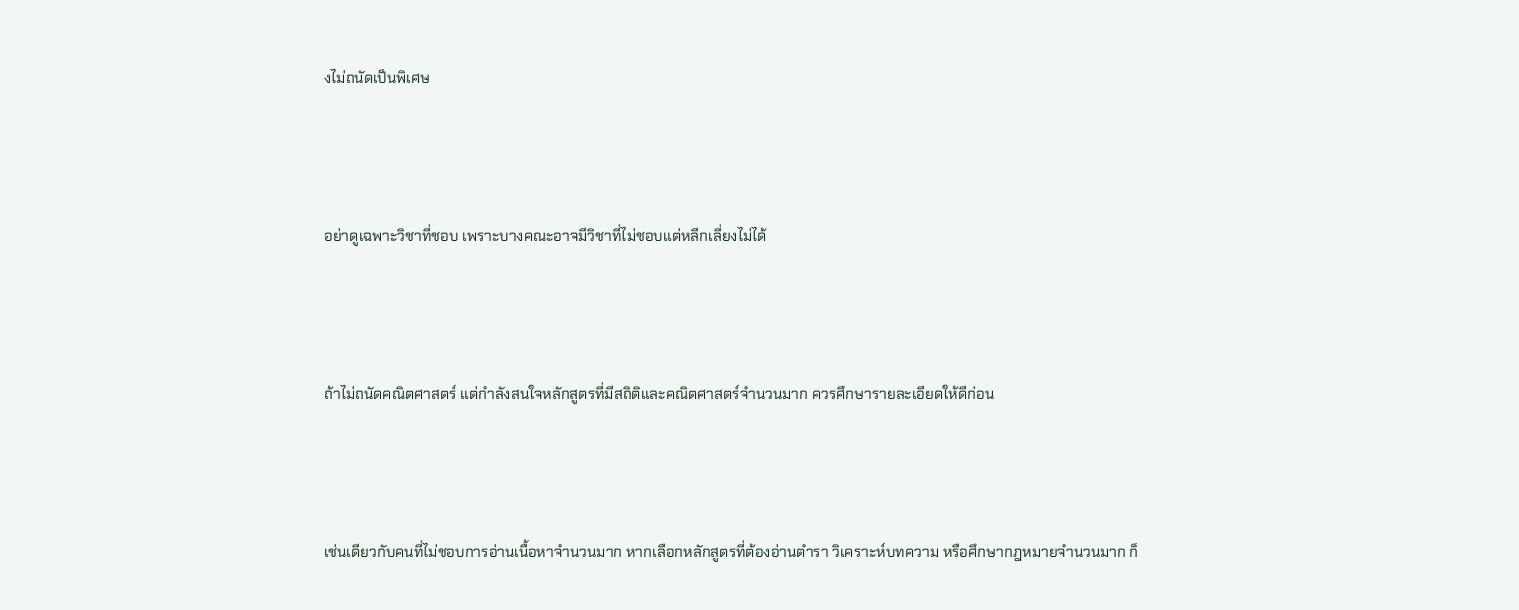งไม่ถนัดเป็นพิเศษ



อย่าดูเฉพาะวิชาที่ชอบ เพราะบางคณะอาจมีวิชาที่ไม่ชอบแต่หลีกเลี่ยงไม่ได้



ถ้าไม่ถนัดคณิตศาสตร์ แต่กำลังสนใจหลักสูตรที่มีสถิติและคณิตศาสตร์จำนวนมาก ควรศึกษารายละเอียดให้ดีก่อน



เช่นเดียวกับคนที่ไม่ชอบการอ่านเนื้อหาจำนวนมาก หากเลือกหลักสูตรที่ต้องอ่านตำรา วิเคราะห์บทความ หรือศึกษากฎหมายจำนวนมาก ก็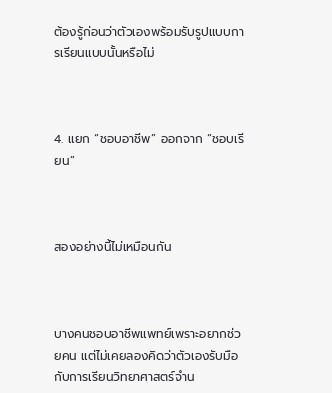ต้องรู้ก่อนว่าตัวเองพร้อมรับรูปแบบการเรียนแบบนั้นหรือไม่



4. แยก “ชอบอาชีพ” ออกจาก “ชอบเรียน”



สองอย่างนี้ไม่เหมือนกัน



บางคนชอบอาชีพแพทย์เพราะอยากช่วยคน แต่ไม่เคยลองคิดว่าตัวเองรับมือกับการเรียนวิทยาศาสตร์จำน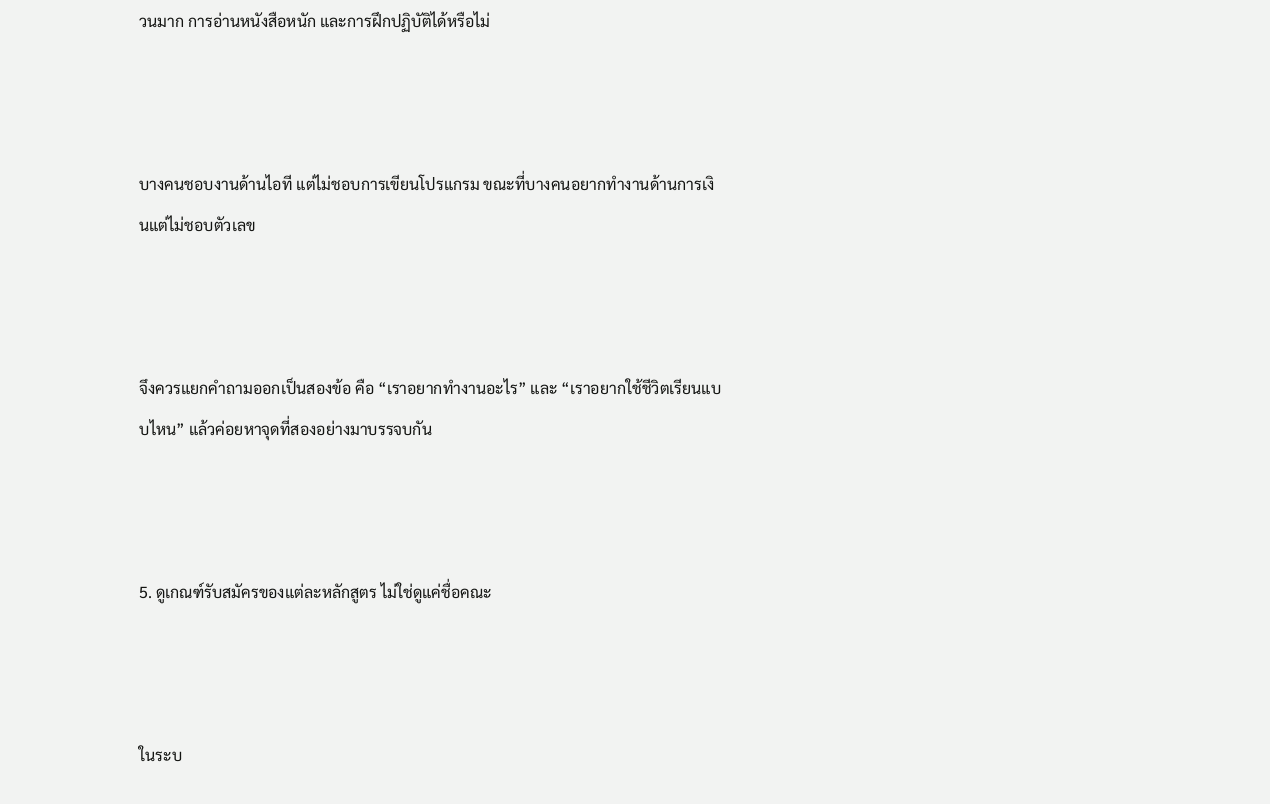วนมาก การอ่านหนังสือหนัก และการฝึกปฏิบัติได้หรือไม่



บางคนชอบงานด้านไอที แต่ไม่ชอบการเขียนโปรแกรม ขณะที่บางคนอยากทำงานด้านการเงินแต่ไม่ชอบตัวเลข



จึงควรแยกคำถามออกเป็นสองข้อ คือ “เราอยากทำงานอะไร” และ “เราอยากใช้ชีวิตเรียนแบบไหน” แล้วค่อยหาจุดที่สองอย่างมาบรรจบกัน



5. ดูเกณฑ์รับสมัครของแต่ละหลักสูตร ไม่ใช่ดูแค่ชื่อคณะ



ในระบ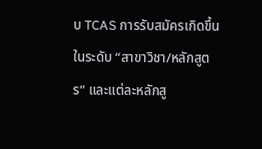บ TCAS การรับสมัครเกิดขึ้นในระดับ “สาขาวิชา/หลักสูตร” และแต่ละหลักสู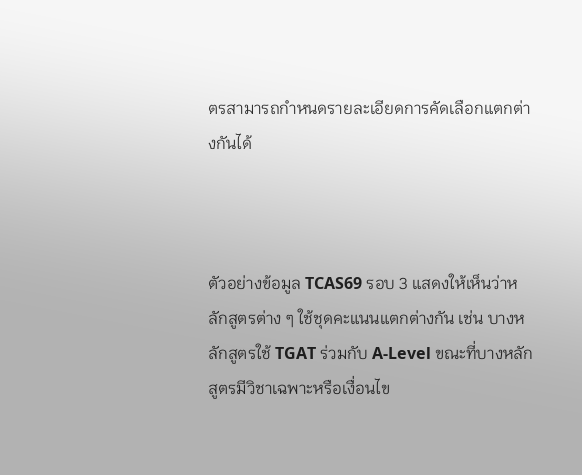ตรสามารถกำหนดรายละเอียดการคัดเลือกแตกต่างกันได้



ตัวอย่างข้อมูล TCAS69 รอบ 3 แสดงให้เห็นว่าหลักสูตรต่าง ๆ ใช้ชุดคะแนนแตกต่างกัน เช่น บางหลักสูตรใช้ TGAT ร่วมกับ A-Level ขณะที่บางหลักสูตรมีวิชาเฉพาะหรือเงื่อนไข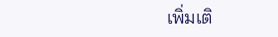เพิ่มเติ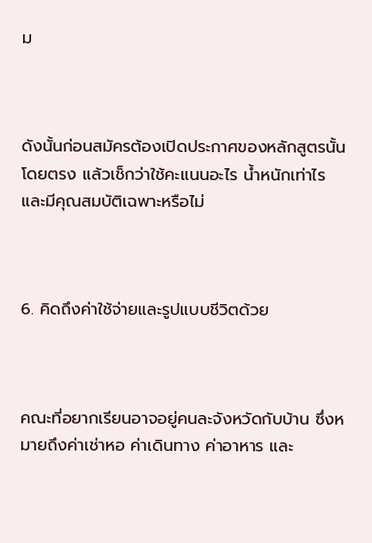ม



ดังนั้นก่อนสมัครต้องเปิดประกาศของหลักสูตรนั้นโดยตรง แล้วเช็กว่าใช้คะแนนอะไร น้ำหนักเท่าไร และมีคุณสมบัติเฉพาะหรือไม่



6. คิดถึงค่าใช้จ่ายและรูปแบบชีวิตด้วย



คณะที่อยากเรียนอาจอยู่คนละจังหวัดกับบ้าน ซึ่งหมายถึงค่าเช่าหอ ค่าเดินทาง ค่าอาหาร และ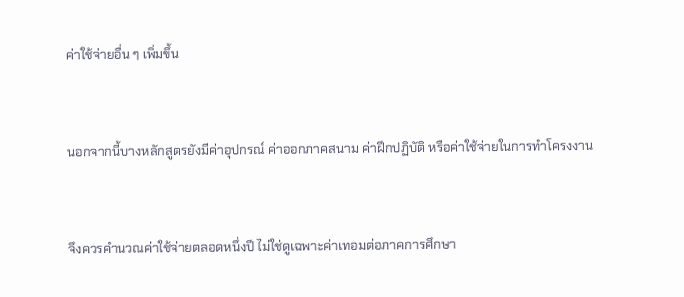ค่าใช้จ่ายอื่น ๆ เพิ่มขึ้น



นอกจากนี้บางหลักสูตรยังมีค่าอุปกรณ์ ค่าออกภาคสนาม ค่าฝึกปฏิบัติ หรือค่าใช้จ่ายในการทำโครงงาน



จึงควรคำนวณค่าใช้จ่ายตลอดหนึ่งปี ไม่ใช่ดูเฉพาะค่าเทอมต่อภาคการศึกษา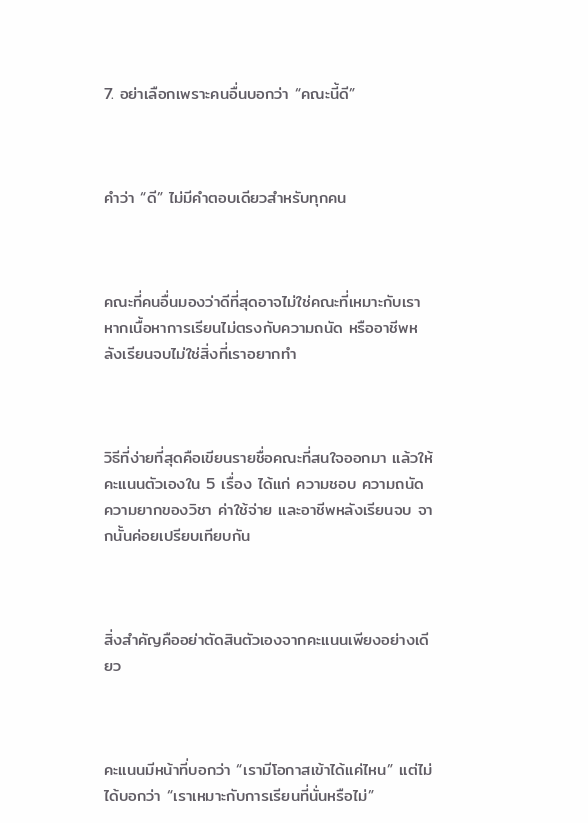7. อย่าเลือกเพราะคนอื่นบอกว่า “คณะนี้ดี”



คำว่า “ดี” ไม่มีคำตอบเดียวสำหรับทุกคน



คณะที่คนอื่นมองว่าดีที่สุดอาจไม่ใช่คณะที่เหมาะกับเรา หากเนื้อหาการเรียนไม่ตรงกับความถนัด หรืออาชีพหลังเรียนจบไม่ใช่สิ่งที่เราอยากทำ



วิธีที่ง่ายที่สุดคือเขียนรายชื่อคณะที่สนใจออกมา แล้วให้คะแนนตัวเองใน 5 เรื่อง ได้แก่ ความชอบ ความถนัด ความยากของวิชา ค่าใช้จ่าย และอาชีพหลังเรียนจบ จากนั้นค่อยเปรียบเทียบกัน



สิ่งสำคัญคืออย่าตัดสินตัวเองจากคะแนนเพียงอย่างเดียว



คะแนนมีหน้าที่บอกว่า “เรามีโอกาสเข้าได้แค่ไหน” แต่ไม่ได้บอกว่า “เราเหมาะกับการเรียนที่นั่นหรือไม่”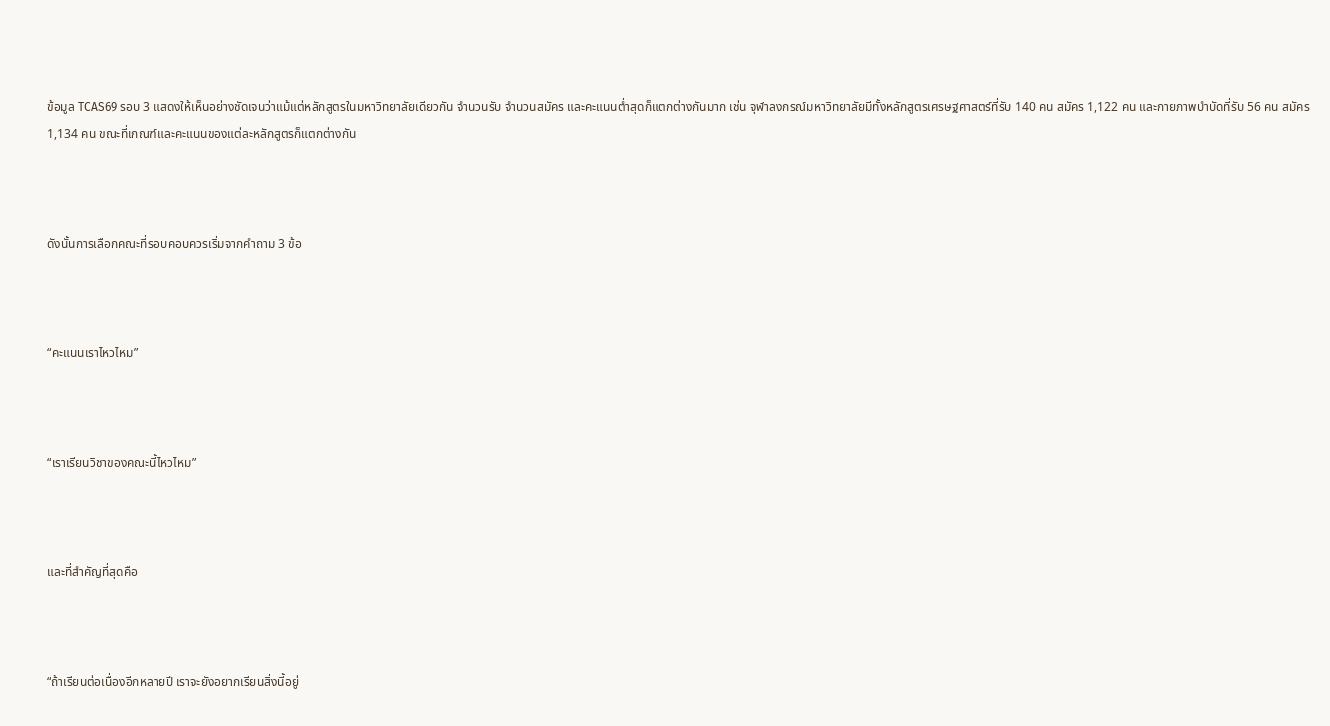ข้อมูล TCAS69 รอบ 3 แสดงให้เห็นอย่างชัดเจนว่าแม้แต่หลักสูตรในมหาวิทยาลัยเดียวกัน จำนวนรับ จำนวนสมัคร และคะแนนต่ำสุดก็แตกต่างกันมาก เช่น จุฬาลงกรณ์มหาวิทยาลัยมีทั้งหลักสูตรเศรษฐศาสตร์ที่รับ 140 คน สมัคร 1,122 คน และกายภาพบำบัดที่รับ 56 คน สมัคร 1,134 คน ขณะที่เกณฑ์และคะแนนของแต่ละหลักสูตรก็แตกต่างกัน



ดังนั้นการเลือกคณะที่รอบคอบควรเริ่มจากคำถาม 3 ข้อ



“คะแนนเราไหวไหม”



“เราเรียนวิชาของคณะนี้ไหวไหม”



และที่สำคัญที่สุดคือ



“ถ้าเรียนต่อเนื่องอีกหลายปี เราจะยังอยากเรียนสิ่งนี้อยู่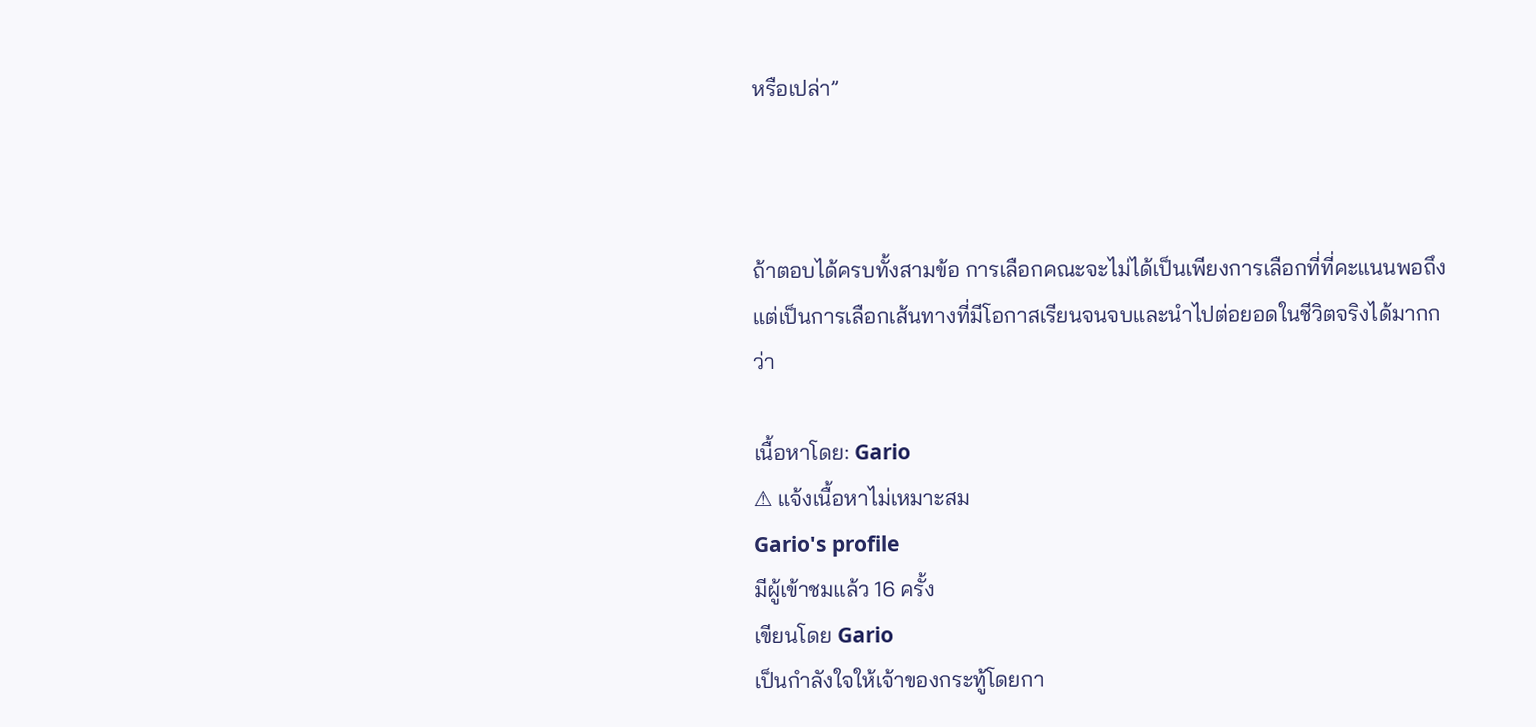หรือเปล่า”



ถ้าตอบได้ครบทั้งสามข้อ การเลือกคณะจะไม่ได้เป็นเพียงการเลือกที่ที่คะแนนพอถึง แต่เป็นการเลือกเส้นทางที่มีโอกาสเรียนจนจบและนำไปต่อยอดในชีวิตจริงได้มากกว่า

เนื้อหาโดย: Gario
⚠ แจ้งเนื้อหาไม่เหมาะสม
Gario's profile
มีผู้เข้าชมแล้ว 16 ครั้ง
เขียนโดย Gario
เป็นกำลังใจให้เจ้าของกระทู้โดยกา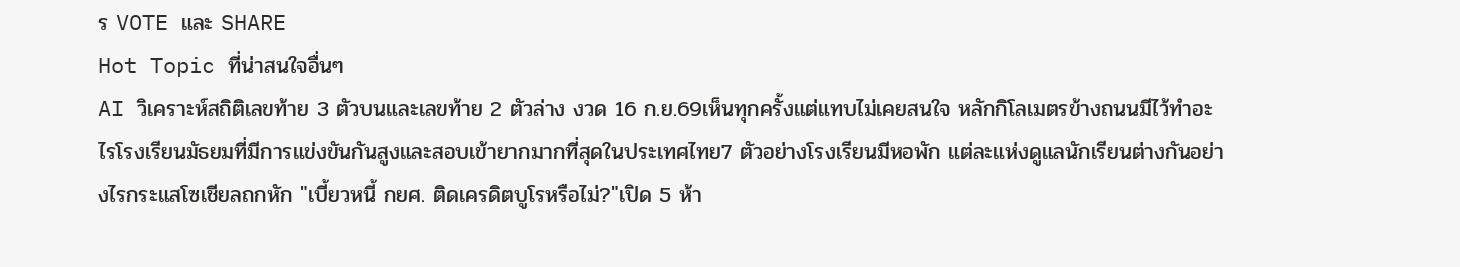ร VOTE และ SHARE
Hot Topic ที่น่าสนใจอื่นๆ
AI วิเคราะห์สถิติเลขท้าย 3 ตัวบนและเลขท้าย 2 ตัวล่าง งวด 16 ก.ย.69เห็นทุกครั้งแต่แทบไม่เคยสนใจ หลักกิโลเมตรข้างถนนมีไว้ทำอะไรโรงเรียนมัธยมที่มีการแข่งขันกันสูงและสอบเข้ายากมากที่สุดในประเทศไทย7 ตัวอย่างโรงเรียนมีหอพัก แต่ละแห่งดูแลนักเรียนต่างกันอย่างไรกระแสโซเชียลถกหัก "เบี้ยวหนี้ กยศ. ติดเครดิตบูโรหรือไม่?"เปิด 5 ห้า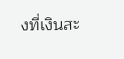งที่เงินสะ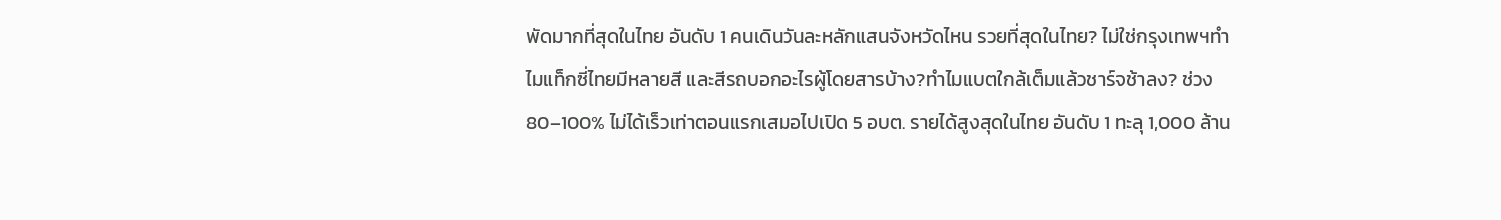พัดมากที่สุดในไทย อันดับ 1 คนเดินวันละหลักแสนจังหวัดไหน รวยที่สุดในไทย? ไม่ใช่กรุงเทพฯทำไมแท็กซี่ไทยมีหลายสี และสีรถบอกอะไรผู้โดยสารบ้าง?ทำไมแบตใกล้เต็มแล้วชาร์จช้าลง? ช่วง 80–100% ไม่ได้เร็วเท่าตอนแรกเสมอไปเปิด 5 อบต. รายได้สูงสุดในไทย อันดับ 1 ทะลุ 1,000 ล้าน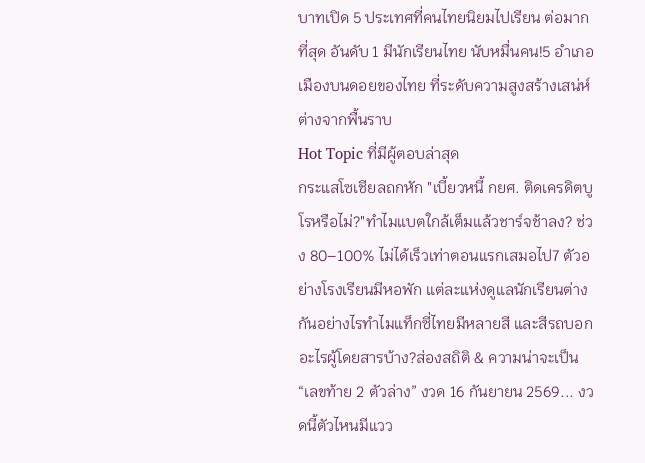บาทเปิด 5 ประเทศที่คนไทยนิยมไปเรียน ต่อมากที่สุด อันดับ 1 มีนักเรียนไทย นับหมื่นคน!5 อำเภอเมืองบนดอยของไทย ที่ระดับความสูงสร้างเสน่ห์ต่างจากพื้นราบ
Hot Topic ที่มีผู้ตอบล่าสุด
กระแสโซเชียลถกหัก "เบี้ยวหนี้ กยศ. ติดเครดิตบูโรหรือไม่?"ทำไมแบตใกล้เต็มแล้วชาร์จช้าลง? ช่วง 80–100% ไม่ได้เร็วเท่าตอนแรกเสมอไป7 ตัวอย่างโรงเรียนมีหอพัก แต่ละแห่งดูแลนักเรียนต่างกันอย่างไรทำไมแท็กซี่ไทยมีหลายสี และสีรถบอกอะไรผู้โดยสารบ้าง?ส่องสถิติ & ความน่าจะเป็น “เลขท้าย 2 ตัวล่าง” งวด 16 กันยายน 2569... งวดนี้ตัวไหนมีแวว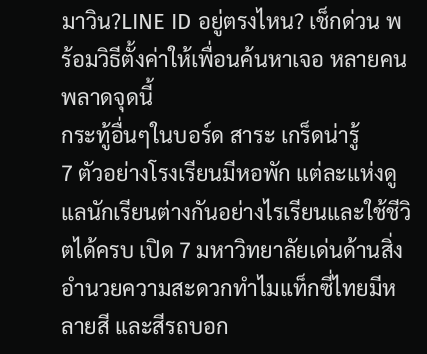มาวิน?LINE ID อยู่ตรงไหน? เช็กด่วน พร้อมวิธีตั้งค่าให้เพื่อนค้นหาเจอ หลายคนพลาดจุดนี้
กระทู้อื่นๆในบอร์ด สาระ เกร็ดน่ารู้
7 ตัวอย่างโรงเรียนมีหอพัก แต่ละแห่งดูแลนักเรียนต่างกันอย่างไรเรียนและใช้ชีวิตได้ครบ เปิด 7 มหาวิทยาลัยเด่นด้านสิ่งอำนวยความสะดวกทำไมแท็กซี่ไทยมีหลายสี และสีรถบอก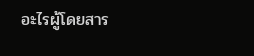อะไรผู้โดยสาร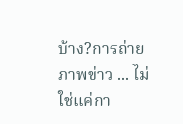บ้าง?การถ่ายภาพข่าว ... ไม่ใช่แค่กา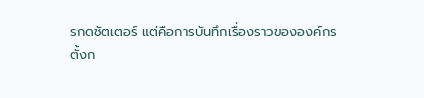รกดชัตเตอร์ แต่คือการบันทึกเรื่องราวขององค์กร
ตั้งก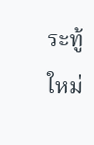ระทู้ใหม่